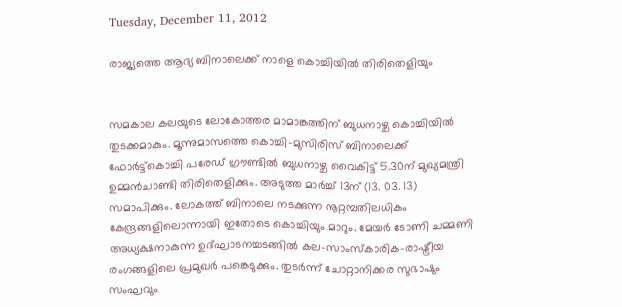Tuesday, December 11, 2012

രാജ്യത്തെ ആദ്യ ബിനാലെക്ക് നാളെ കൊച്ചിയില്‍ തിരിതെളിയും


സമകാല കലയുടെ ലോകോത്തര മാമാങ്കത്തിന് ബുധനാഴ്ച കൊച്ചിയില്‍ തുടക്കമാകും. മൂന്നുമാസത്തെ കൊച്ചി-മുസിരിസ് ബിനാലെക്ക് ഫോര്‍ട്ട്കൊച്ചി പരേഡ് ഗ്രൗണ്ടില്‍ ബുധനാഴ്ച വൈകിട്ട് 5.30ന് മുഖ്യമന്ത്രി ഉമ്മന്‍ചാണ്ടി തിരിതെളിക്കും. അടുത്ത മാര്‍ച്ച് 13ന് (13. 03. 13) സമാപിക്കും. ലോകത്ത് ബിനാലെ നടക്കുന്ന നൂറ്റമ്പതിലധികം കേന്ദ്രങ്ങളിലൊന്നായി ഇതോടെ കൊച്ചിയും മാറും. മേയര്‍ ടോണി ചമ്മണി അധ്യക്ഷനാകുന്ന ഉദ്ഘാടനച്ചടങ്ങില്‍ കല-സാംസ്കാരിക-രാഷ്ട്രീയ രംഗങ്ങളിലെ പ്രമുഖര്‍ പങ്കെടുക്കും. തുടര്‍ന്ന് ചോറ്റാനിക്കര സുഭാഷും സംഘവും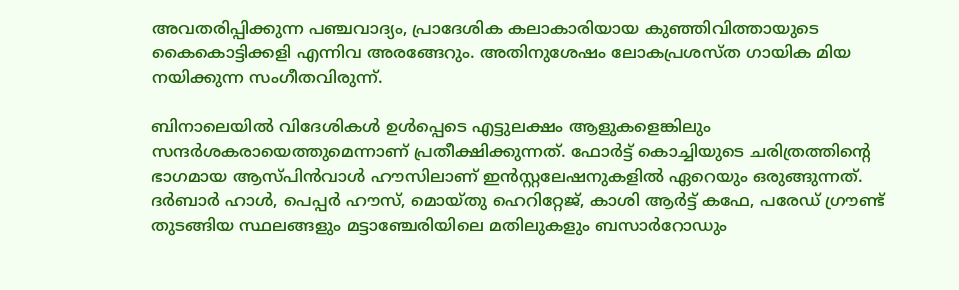അവതരിപ്പിക്കുന്ന പഞ്ചവാദ്യം, പ്രാദേശിക കലാകാരിയായ കുഞ്ഞിവിത്തായുടെ കൈകൊട്ടിക്കളി എന്നിവ അരങ്ങേറും. അതിനുശേഷം ലോകപ്രശസ്ത ഗായിക മിയ നയിക്കുന്ന സംഗീതവിരുന്ന്.

ബിനാലെയില്‍ വിദേശികള്‍ ഉള്‍പ്പെടെ എട്ടുലക്ഷം ആളുകളെങ്കിലും സന്ദര്‍ശകരായെത്തുമെന്നാണ് പ്രതീക്ഷിക്കുന്നത്. ഫോര്‍ട്ട് കൊച്ചിയുടെ ചരിത്രത്തിന്റെ ഭാഗമായ ആസ്പിന്‍വാള്‍ ഹൗസിലാണ് ഇന്‍സ്റ്റലേഷനുകളില്‍ ഏറെയും ഒരുങ്ങുന്നത്. ദര്‍ബാര്‍ ഹാള്‍, പെപ്പര്‍ ഹൗസ്, മൊയ്തു ഹെറിറ്റേജ്, കാശി ആര്‍ട്ട് കഫേ, പരേഡ് ഗ്രൗണ്ട് തുടങ്ങിയ സ്ഥലങ്ങളും മട്ടാഞ്ചേരിയിലെ മതിലുകളും ബസാര്‍റോഡും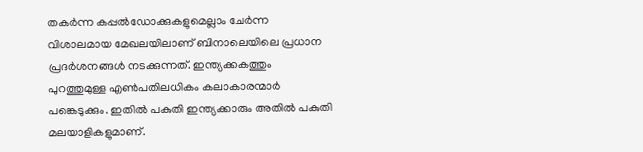തകര്‍ന്ന കപ്പല്‍ഡോക്കുകളുമെല്ലാം ചേര്‍ന്ന വിശാലമായ മേഖലയിലാണ് ബിനാലെയിലെ പ്രധാന പ്രദര്‍ശനങ്ങള്‍ നടക്കുന്നത്. ഇന്ത്യക്കകത്തും പുറത്തുമുള്ള എണ്‍പതിലധികം കലാകാരന്മാര്‍ പങ്കെടുക്കും. ഇതില്‍ പകുതി ഇന്ത്യക്കാരും അതില്‍ പകുതി മലയാളികളുമാണ്.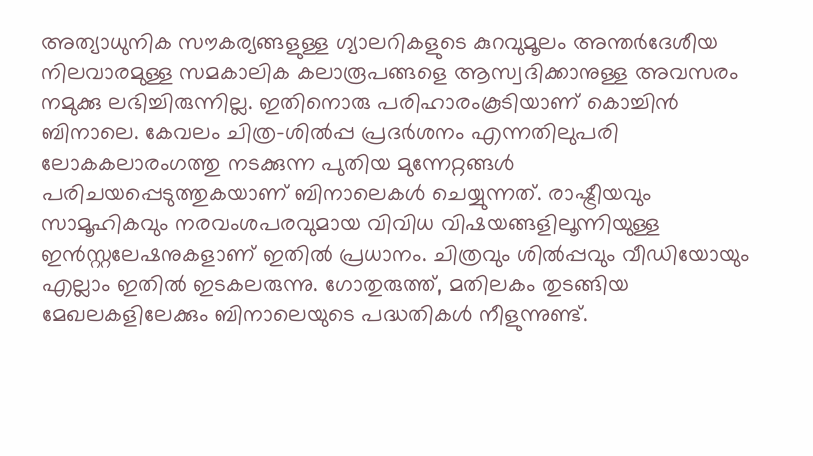അത്യാധുനിക സൗകര്യങ്ങളുള്ള ഗ്യാലറികളുടെ കുറവുമൂലം അന്തര്‍ദേശീയ നിലവാരമുള്ള സമകാലിക കലാരൂപങ്ങളെ ആസ്വദിക്കാനുള്ള അവസരം നമുക്കു ലഭിച്ചിരുന്നില്ല. ഇതിനൊരു പരിഹാരംകൂടിയാണ് കൊച്ചിന്‍ ബിനാലെ. കേവലം ചിത്ര-ശില്‍പ്പ പ്രദര്‍ശനം എന്നതിലുപരി ലോകകലാരംഗത്തു നടക്കുന്ന പുതിയ മുന്നേറ്റങ്ങള്‍ പരിചയപ്പെടുത്തുകയാണ് ബിനാലെകള്‍ ചെയ്യുന്നത്. രാഷ്ട്രീയവും സാമൂഹികവും നരവംശപരവുമായ വിവിധ വിഷയങ്ങളിലൂന്നിയുള്ള ഇന്‍സ്റ്റലേഷനുകളാണ് ഇതില്‍ പ്രധാനം. ചിത്രവും ശില്‍പ്പവും വീഡിയോയും എല്ലാം ഇതില്‍ ഇടകലരുന്നു. ഗോതുരുത്ത്, മതിലകം തുടങ്ങിയ മേഖലകളിലേക്കും ബിനാലെയുടെ പദ്ധതികള്‍ നീളുന്നുണ്ട്.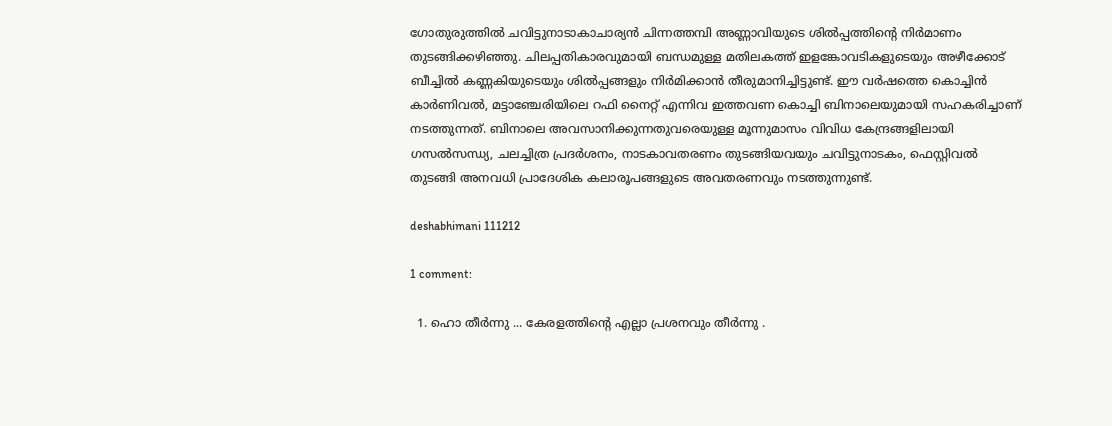ഗോതുരുത്തില്‍ ചവിട്ടുനാടാകാചാര്യന്‍ ചിന്നത്തമ്പി അണ്ണാവിയുടെ ശില്‍പ്പത്തിന്റെ നിര്‍മാണം തുടങ്ങിക്കഴിഞ്ഞു. ചിലപ്പതികാരവുമായി ബന്ധമുള്ള മതിലകത്ത് ഇളങ്കോവടികളുടെയും അഴീക്കോട് ബീച്ചില്‍ കണ്ണകിയുടെയും ശില്‍പ്പങ്ങളും നിര്‍മിക്കാന്‍ തീരുമാനിച്ചിട്ടുണ്ട്. ഈ വര്‍ഷത്തെ കൊച്ചിന്‍ കാര്‍ണിവല്‍, മട്ടാഞ്ചേരിയിലെ റഫി നൈറ്റ് എന്നിവ ഇത്തവണ കൊച്ചി ബിനാലെയുമായി സഹകരിച്ചാണ് നടത്തുന്നത്. ബിനാലെ അവസാനിക്കുന്നതുവരെയുള്ള മൂന്നുമാസം വിവിധ കേന്ദ്രങ്ങളിലായി ഗസല്‍സന്ധ്യ, ചലച്ചിത്ര പ്രദര്‍ശനം, നാടകാവതരണം തുടങ്ങിയവയും ചവിട്ടുനാടകം, ഫെസ്റ്റിവല്‍ തുടങ്ങി അനവധി പ്രാദേശിക കലാരൂപങ്ങളുടെ അവതരണവും നടത്തുന്നുണ്ട്.

deshabhimani 111212

1 comment:

  1. ഹൊ തീര്‍ന്നു ... കേരളത്തിന്‍റെ എല്ലാ പ്രശനവും തീര്‍ന്നു .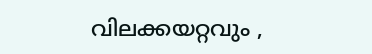വിലക്കയറ്റവും ,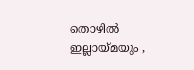തൊഴില്‍ ഇല്ലായ്മയും ,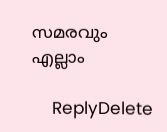സമരവും എല്ലാം

    ReplyDelete